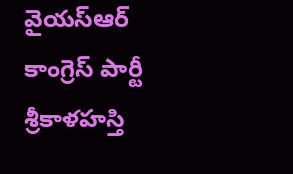వైయస్ఆర్ కాంగ్రెస్ పార్టీ శ్రీకాళహస్తి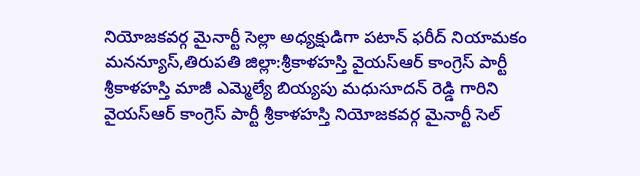నియోజకవర్గ మైనార్టీ సెల్లా అధ్యక్షుడిగా పటాన్ ఫరీద్ నియామకం
మనన్యూస్,తిరుపతి జిల్లా:శ్రీకాళహస్తి వైయస్ఆర్ కాంగ్రెస్ పార్టీ శ్రీకాళహస్తి మాజీ ఎమ్మెల్యే బియ్యపు మధుసూదన్ రెడ్డి గారిని వైయస్ఆర్ కాంగ్రెస్ పార్టీ శ్రీకాళహస్తి నియోజకవర్గ మైనార్టీ సెల్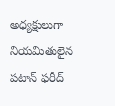అధ్యక్షులుగా నియమితులైన పటాన్ ఫరీద్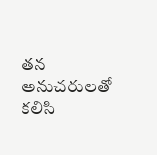తన అనుచరులతో కలిసి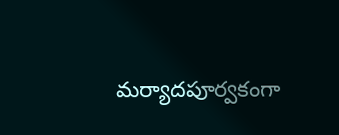మర్యాదపూర్వకంగా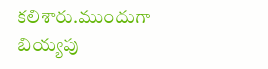కలిశారు.ముందుగా బియ్యపు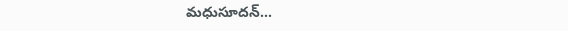మధుసూదన్…